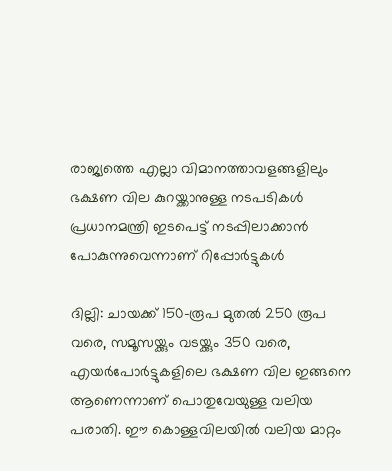രാജ്യത്തെ എല്ലാ വിമാനത്താവളങ്ങളിലും ഭക്ഷണ വില കുറയ്ക്കാനുള്ള നടപടികൾ പ്രധാനമന്ത്രി ഇടപെട്ട് നടപ്പിലാക്കാൻ പോകുന്നുവെന്നാണ് റിപ്പോര്‍ട്ടുകൾ

ദില്ലി: ചായക്ക് 150-രൂപ മുതൽ 250 രൂപ വരെ, സമൂസയ്ക്കും വടയ്ക്കും 350 വരെ, എയര്‍പോര്‍ട്ടുകളിലെ ഭക്ഷണ വില ഇങ്ങനെ ആണെന്നാണ് പൊതുവേയുള്ള വലിയ പരാതി. ഈ കൊള്ളവിലയിൽ വലിയ മാറ്റം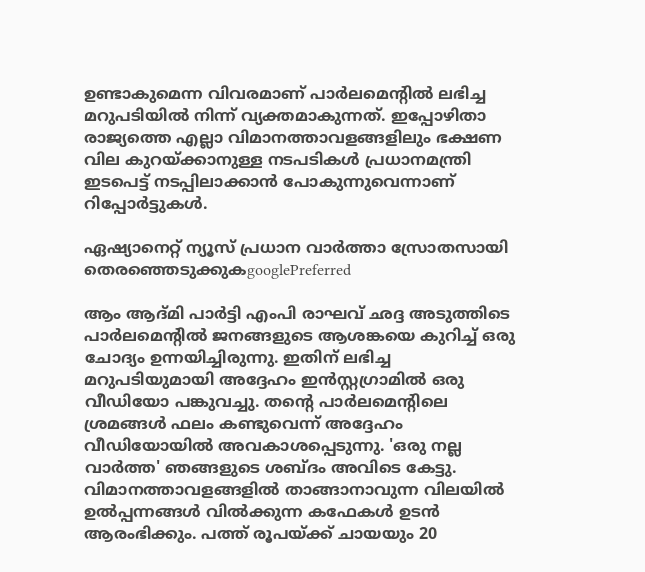ഉണ്ടാകുമെന്ന വിവരമാണ് പാര്‍ലമെന്റിൽ ലഭിച്ച മറുപടിയിൽ നിന്ന് വ്യക്തമാകുന്നത്. ഇപ്പോഴിതാ രാജ്യത്തെ എല്ലാ വിമാനത്താവളങ്ങളിലും ഭക്ഷണ വില കുറയ്ക്കാനുള്ള നടപടികൾ പ്രധാനമന്ത്രി ഇടപെട്ട് നടപ്പിലാക്കാൻ പോകുന്നുവെന്നാണ് റിപ്പോര്‍ട്ടുകൾ.

ഏഷ്യാനെറ്റ് ന്യൂസ് പ്രധാന വാർത്താ സ്രോതസായി തെരഞ്ഞെടുക്കുകgooglePreferred

ആം ആദ്മി പാർട്ടി എംപി രാഘവ് ഛദ്ദ അടുത്തിടെ പാർലമെന്റിൽ ജനങ്ങളുടെ ആശങ്കയെ കുറിച്ച് ഒരു ചോദ്യം ഉന്നയിച്ചിരുന്നു. ഇതിന് ലഭിച്ച മറുപടിയുമായി അദ്ദേഹം ഇൻസ്റ്റഗ്രാമിൽ ഒരു വീഡിയോ പങ്കുവച്ചു. തന്റെ പാര്‍ലമെന്റിലെ ശ്രമങ്ങൾ ഫലം കണ്ടുവെന്ന് അദ്ദേഹം വീഡിയോയിൽ അവകാശപ്പെടുന്നു. 'ഒരു നല്ല വാർത്ത' ഞങ്ങളുടെ ശബ്ദം അവിടെ കേട്ടു. വിമാനത്താവളങ്ങളിൽ താങ്ങാനാവുന്ന വിലയിൽ ഉൽപ്പന്നങ്ങൾ വിൽക്കുന്ന കഫേകൾ ഉടൻ ആരംഭിക്കും. പത്ത് രൂപയ്ക്ക് ചായയും 20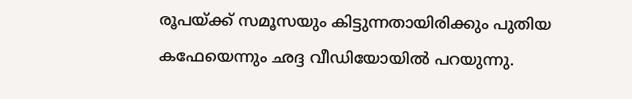രൂപയ്ക്ക് സമൂസയും കിട്ടുന്നതായിരിക്കും പുതിയ കഫേയെന്നും ഛദ്ദ വീഡിയോയിൽ പറയുന്നു.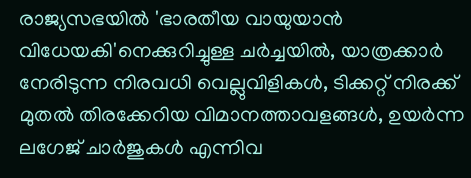രാജ്യസഭയിൽ 'ഭാരതീയ വായുയാൻ വിധേയകി'നെക്കുറിച്ചുള്ള ചർച്ചയിൽ, യാത്രക്കാർ നേരിടുന്ന നിരവധി വെല്ലുവിളികൾ, ടിക്കറ്റ് നിരക്ക് മുതൽ തിരക്കേറിയ വിമാനത്താവളങ്ങൾ, ഉയർന്ന ലഗേജ് ചാർജുകൾ എന്നിവ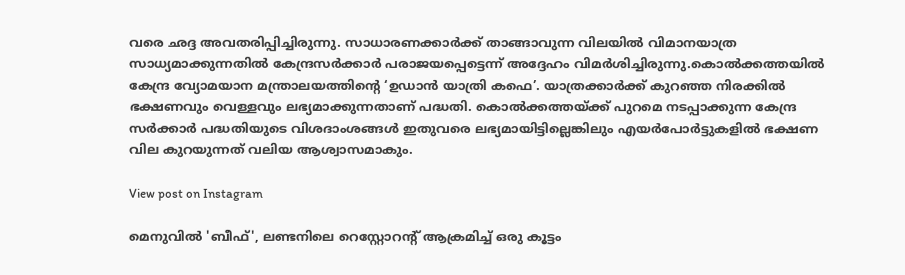വരെ ഛദ്ദ അവതരിപ്പിച്ചിരുന്നു. സാധാരണക്കാർക്ക് താങ്ങാവുന്ന വിലയിൽ വിമാനയാത്ര സാധ്യമാക്കുന്നതിൽ കേന്ദ്രസർക്കാർ പരാജയപ്പെട്ടെന്ന് അദ്ദേഹം വിമർശിച്ചിരുന്നു.കൊൽക്കത്തയിൽ കേന്ദ്ര വ്യോമയാന മന്ത്രാലയത്തിന്റെ ‘ഉഡാന്‍ യാത്രി കഫെ’. യാത്രക്കാര്‍ക്ക് കുറഞ്ഞ നിരക്കില്‍ ഭക്ഷണവും വെള്ളവും ലഭ്യമാക്കുന്നതാണ് പദ്ധതി. കൊൽക്കത്തയ്ക്ക് പുറമെ നടപ്പാക്കുന്ന കേന്ദ്ര സര്‍ക്കാര്‍ പദ്ധതിയുടെ വിശദാംശങ്ങൾ ഇതുവരെ ലഭ്യമായിട്ടില്ലെങ്കിലും എയര്‍പോര്‍ട്ടുകളിൽ ഭക്ഷണ വില കുറയുന്നത് വലിയ ആശ്വാസമാകും.

View post on Instagram

മെനുവിൽ 'ബീഫ്', ലണ്ടനിലെ റെസ്റ്റോറന്‍റ് ആക്രമിച്ച് ഒരു കൂട്ടം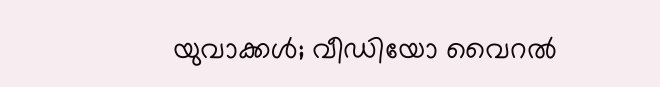യുവാക്കൾ; വീഡിയോ വൈറല്‍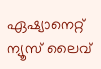ഏഷ്യാനെറ്റ് ന്യൂസ് ലൈവ്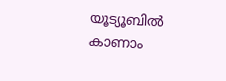യൂട്യൂബിൽ കാണാം